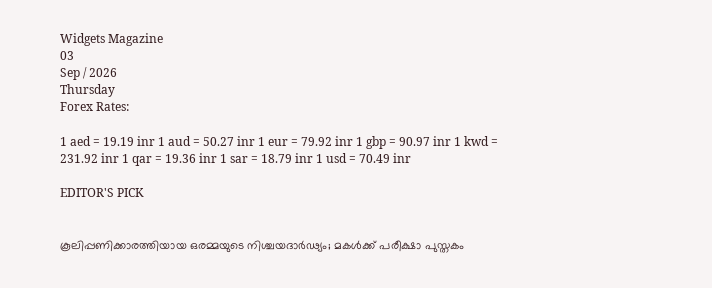Widgets Magazine
03
Sep / 2026
Thursday
Forex Rates:

1 aed = 19.19 inr 1 aud = 50.27 inr 1 eur = 79.92 inr 1 gbp = 90.97 inr 1 kwd = 231.92 inr 1 qar = 19.36 inr 1 sar = 18.79 inr 1 usd = 70.49 inr

EDITOR'S PICK


കൂലിപ്പണിക്കാരത്തിയായ ഒരമ്മയുടെ നിശ്ചയദാർഢ്യം; മകൾക്ക് പരീക്ഷാ പുസ്തകം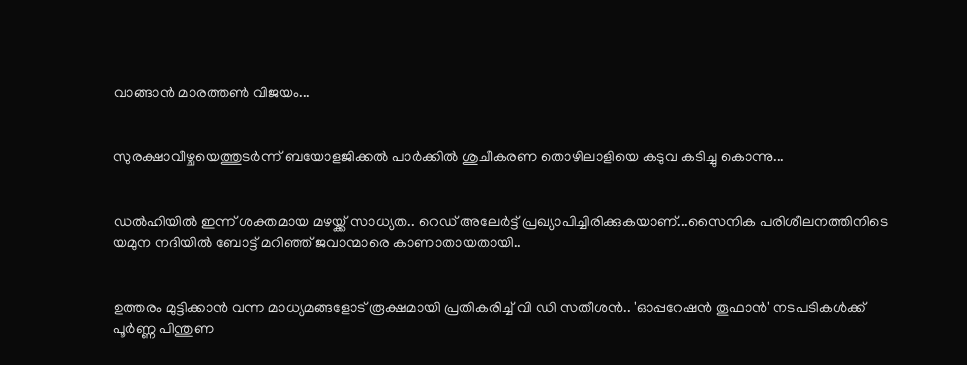വാങ്ങാൻ മാരത്തൺ വിജയം...


സുരക്ഷാവീഴ്ചയെത്തുടർന്ന് ബയോളജിക്കൽ പാർക്കിൽ ശുചീകരണ തൊഴിലാളിയെ കടുവ കടിച്ചു കൊന്നു...


ഡല്‍ഹിയില്‍ ഇന്ന് ശക്തമായ മഴയ്ക്ക് സാധ്യത.. റെഡ് അലേര്‍ട്ട് പ്രഖ്യാപിച്ചിരിക്കുകയാണ്...സൈനിക പരിശീലനത്തിനിടെ യമുന നദിയില്‍ ബോട്ട് മറിഞ്ഞ് ജവാന്മാരെ കാണാതായതായി..


ഉത്തരം മുട്ടിക്കാൻ വന്ന മാധ്യമങ്ങളോട് രൂക്ഷമായി പ്രതികരിച്ച് വി ഡി സതീശൻ.. 'ഓപ്പറേഷന്‍ തൂഫാന്‍' നടപടികള്‍ക്ക് പൂര്‍ണ്ണ പിന്തുണ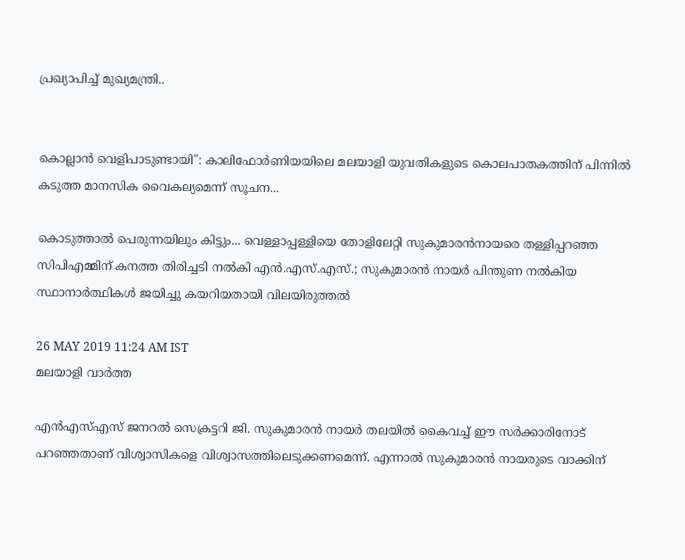പ്രഖ്യാപിച്ച് മുഖ്യമന്ത്രി..


കൊല്ലാൻ വെളിപാടുണ്ടായി": കാലിഫോർണിയയിലെ മലയാളി യുവതികളുടെ കൊലപാതകത്തിന് പിന്നിൽ കടുത്ത മാനസിക വൈകല്യമെന്ന് സൂചന...

കൊടുത്താല്‍ പെരുന്നയിലും കിട്ടും... വെള്ളാപ്പള്ളിയെ തോളിലേറ്റി സുകുമാരന്‍നായരെ തള്ളിപ്പറഞ്ഞ സിപിഎമ്മിന് കനത്ത തിരിച്ചടി നല്‍കി എന്‍.എസ്.എസ്.; സുകുമാരന്‍ നായര്‍ പിന്തുണ നല്‍കിയ സ്ഥാനാര്‍ത്ഥികള്‍ ജയിച്ചു കയറിയതായി വിലയിരുത്തല്‍

26 MAY 2019 11:24 AM IST
മലയാളി വാര്‍ത്ത

എന്‍എസ്എസ് ജനറല്‍ സെക്രട്ടറി ജി. സുകുമാരന്‍ നായര്‍ തലയില്‍ കൈവച്ച് ഈ സര്‍ക്കാരിനോട് പറഞ്ഞതാണ് വിശ്വാസികളെ വിശ്വാസത്തിലെടുക്കണമെന്ന്. എന്നാല്‍ സുകുമാരന്‍ നായരുടെ വാക്കിന്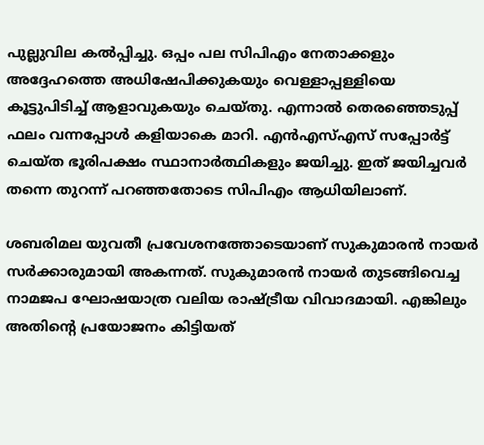പുല്ലുവില കല്‍പ്പിച്ചു. ഒപ്പം പല സിപിഎം നേതാക്കളും അദ്ദേഹത്തെ അധിഷേപിക്കുകയും വെള്ളാപ്പള്ളിയെ കൂട്ടുപിടിച്ച് ആളാവുകയും ചെയ്തു. എന്നാല്‍ തെരഞ്ഞെടുപ്പ് ഫലം വന്നപ്പോള്‍ കളിയാകെ മാറി. എന്‍എസ്എസ് സപ്പോര്‍ട്ട് ചെയ്ത ഭൂരിപക്ഷം സ്ഥാനാര്‍ത്ഥികളും ജയിച്ചു. ഇത് ജയിച്ചവര്‍ തന്നെ തുറന്ന് പറഞ്ഞതോടെ സിപിഎം ആധിയിലാണ്.

ശബരിമല യുവതീ പ്രവേശനത്തോടെയാണ് സുകുമാരന്‍ നായര്‍ സര്‍ക്കാരുമായി അകന്നത്. സുകുമാരന്‍ നായര്‍ തുടങ്ങിവെച്ച നാമജപ ഘോഷയാത്ര വലിയ രാഷ്ട്രീയ വിവാദമായി. എങ്കിലും അതിന്റെ പ്രയോജനം കിട്ടിയത്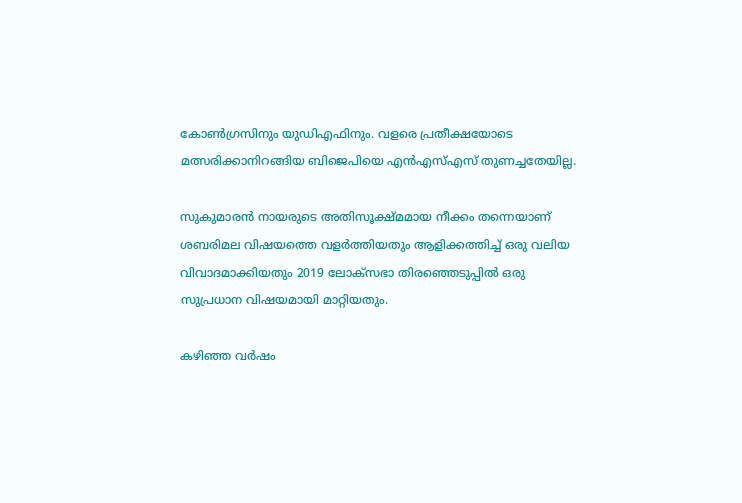കോണ്‍ഗ്രസിനും യുഡിഎഫിനും. വളരെ പ്രതീക്ഷയോടെ മത്സരിക്കാനിറങ്ങിയ ബിജെപിയെ എന്‍എസ്എസ് തുണച്ചതേയില്ല.

സുകുമാരന്‍ നായരുടെ അതിസൂക്ഷ്മമായ നീക്കം തന്നെയാണ് ശബരിമല വിഷയത്തെ വളര്‍ത്തിയതും ആളിക്കത്തിച്ച് ഒരു വലിയ വിവാദമാക്കിയതും 2019 ലോക്‌സഭാ തിരഞ്ഞെടുപ്പില്‍ ഒരു സുപ്രധാന വിഷയമായി മാറ്റിയതും.

കഴിഞ്ഞ വര്‍ഷം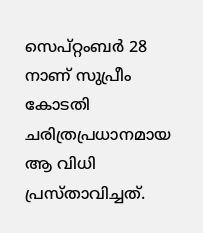സെപ്റ്റംബര്‍ 28 നാണ് സുപ്രീം കോടതി ചരിത്രപ്രധാനമായ ആ വിധി പ്രസ്താവിച്ചത്.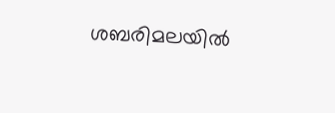ശബരിമലയില്‍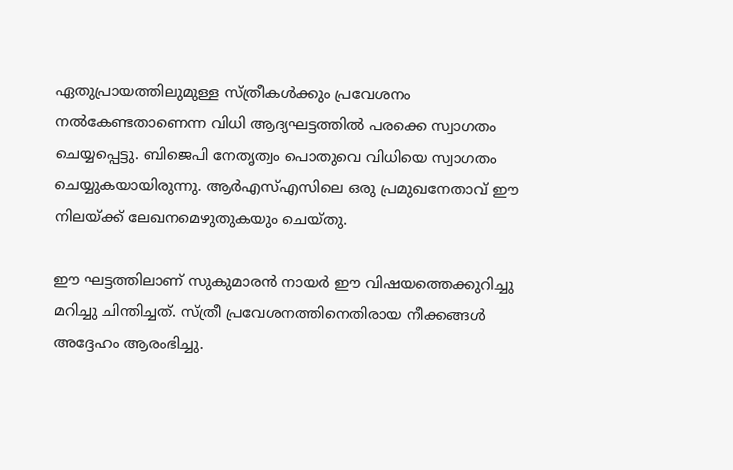ഏതുപ്രായത്തിലുമുള്ള സ്ത്രീകള്‍ക്കും പ്രവേശനം നല്‍കേണ്ടതാണെന്ന വിധി ആദ്യഘട്ടത്തില്‍ പരക്കെ സ്വാഗതം ചെയ്യപ്പെട്ടു. ബിജെപി നേതൃത്വം പൊതുവെ വിധിയെ സ്വാഗതം ചെയ്യുകയായിരുന്നു. ആര്‍എസ്എസിലെ ഒരു പ്രമുഖനേതാവ് ഈ നിലയ്ക്ക് ലേഖനമെഴുതുകയും ചെയ്തു.

ഈ ഘട്ടത്തിലാണ് സുകുമാരന്‍ നായര്‍ ഈ വിഷയത്തെക്കുറിച്ചു മറിച്ചു ചിന്തിച്ചത്. സ്ത്രീ പ്രവേശനത്തിനെതിരായ നീക്കങ്ങള്‍ അദ്ദേഹം ആരംഭിച്ചു.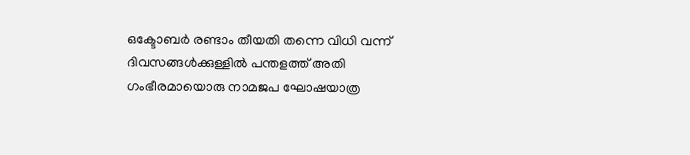ഒക്ടോബര്‍ രണ്ടാം തീയതി തന്നെ വിധി വന്ന് ദിവസങ്ങള്‍ക്കുള്ളില്‍ പന്തളത്ത് അതി ഗംഭീരമായൊരു നാമജപ ഘോഷയാത്ര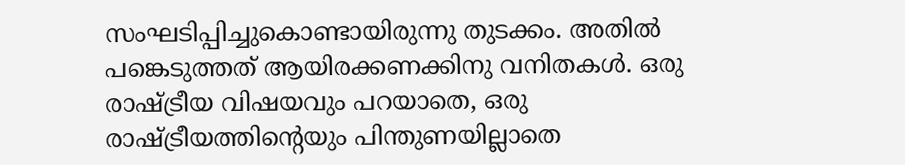സംഘടിപ്പിച്ചുകൊണ്ടായിരുന്നു തുടക്കം. അതില്‍ പങ്കെടുത്തത് ആയിരക്കണക്കിനു വനിതകള്‍. ഒരു രാഷ്ട്രീയ വിഷയവും പറയാതെ, ഒരു രാഷ്ട്രീയത്തിന്റെയും പിന്തുണയില്ലാതെ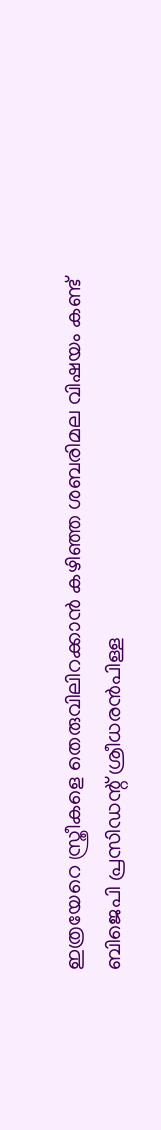ഇത്രയേറെ സ്ത്രീകളെ തെരുവിലിറക്കാന്‍ കഴിഞ്ഞ ശബരിമല വിഷയം കണ്ട് ബിജെപി പ്രസിഡന്റ് ശ്രീധരന്‍പിള്ള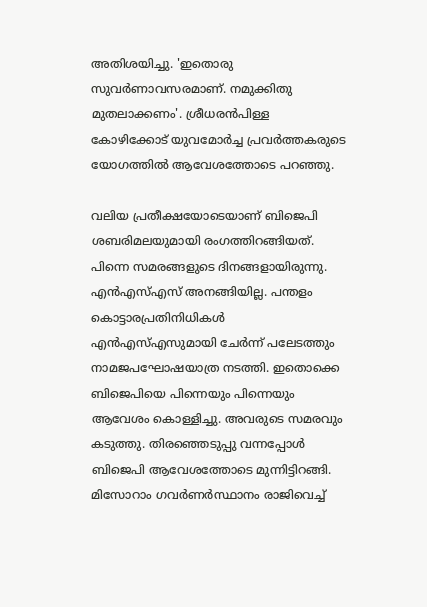അതിശയിച്ചു. 'ഇതൊരു സുവര്‍ണാവസരമാണ്. നമുക്കിതു മുതലാക്കണം'. ശ്രീധരന്‍പിള്ള കോഴിക്കോട് യുവമോര്‍ച്ച പ്രവര്‍ത്തകരുടെ യോഗത്തില്‍ ആവേശത്തോടെ പറഞ്ഞു.

വലിയ പ്രതീക്ഷയോടെയാണ് ബിജെപി ശബരിമലയുമായി രംഗത്തിറങ്ങിയത്. പിന്നെ സമരങ്ങളുടെ ദിനങ്ങളായിരുന്നു. എന്‍എസ്എസ് അനങ്ങിയില്ല. പന്തളം കൊട്ടാരപ്രതിനിധികള്‍ എന്‍എസ്എസുമായി ചേര്‍ന്ന് പലേടത്തും നാമജപഘോഷയാത്ര നടത്തി. ഇതൊക്കെ ബിജെപിയെ പിന്നെയും പിന്നെയും ആവേശം കൊള്ളിച്ചു. അവരുടെ സമരവും കടുത്തു. തിരഞ്ഞെടുപ്പു വന്നപ്പോള്‍ ബിജെപി ആവേശത്തോടെ മുന്നിട്ടിറങ്ങി. മിസോറാം ഗവര്‍ണര്‍സ്ഥാനം രാജിവെച്ച്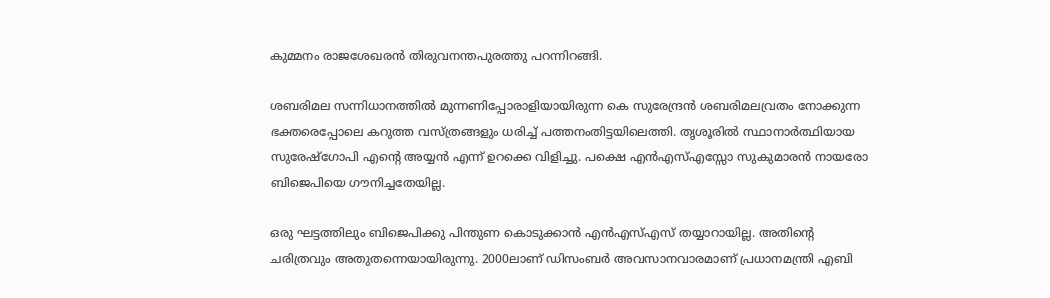കുമ്മനം രാജശേഖരന്‍ തിരുവനന്തപുരത്തു പറന്നിറങ്ങി.

ശബരിമല സന്നിധാനത്തില്‍ മുന്നണിപ്പോരാളിയായിരുന്ന കെ സുരേന്ദ്രന്‍ ശബരിമലവ്രതം നോക്കുന്ന ഭക്തരെപ്പോലെ കറുത്ത വസ്ത്രങ്ങളും ധരിച്ച് പത്തനംതിട്ടയിലെത്തി. തൃശൂരില്‍ സ്ഥാനാര്‍ത്ഥിയായ സുരേഷ്‌ഗോപി എന്റെ അയ്യന്‍ എന്ന് ഉറക്കെ വിളിച്ചു. പക്ഷെ എന്‍എസ്എസ്സോ സുകുമാരന്‍ നായരോ ബിജെപിയെ ഗൗനിച്ചതേയില്ല.

ഒരു ഘട്ടത്തിലും ബിജെപിക്കു പിന്തുണ കൊടുക്കാന്‍ എന്‍എസ്എസ് തയ്യാറായില്ല. അതിന്റെ ചരിത്രവും അതുതന്നെയായിരുന്നു. 2000ലാണ് ഡിസംബര്‍ അവസാനവാരമാണ് പ്രധാനമന്ത്രി എബി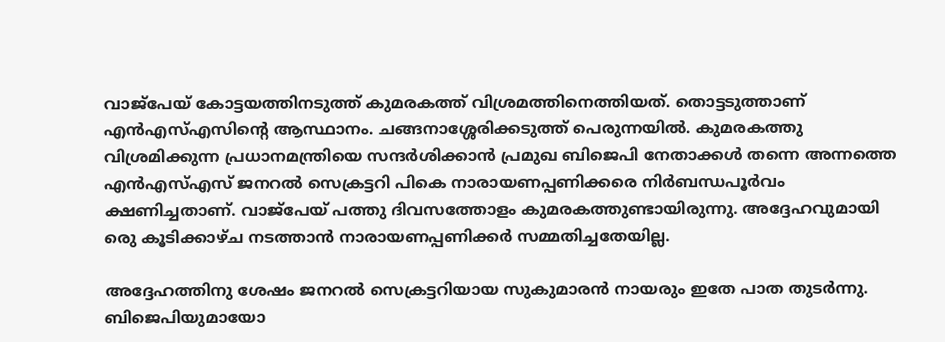വാജ്‌പേയ് കോട്ടയത്തിനടുത്ത് കുമരകത്ത് വിശ്രമത്തിനെത്തിയത്. തൊട്ടടുത്താണ് എന്‍എസ്എസിന്റെ ആസ്ഥാനം. ചങ്ങനാശ്ശേരിക്കടുത്ത് പെരുന്നയില്‍. കുമരകത്തു വിശ്രമിക്കുന്ന പ്രധാനമന്ത്രിയെ സന്ദര്‍ശിക്കാന്‍ പ്രമുഖ ബിജെപി നേതാക്കള്‍ തന്നെ അന്നത്തെ എന്‍എസ്എസ് ജനറല്‍ സെക്രട്ടറി പികെ നാരായണപ്പണിക്കരെ നിര്‍ബന്ധപൂര്‍വം ക്ഷണിച്ചതാണ്. വാജ്‌പേയ് പത്തു ദിവസത്തോളം കുമരകത്തുണ്ടായിരുന്നു. അദ്ദേഹവുമായി രെു കൂടിക്കാഴ്ച നടത്താന്‍ നാരായണപ്പണിക്കര്‍ സമ്മതിച്ചതേയില്ല.

അദ്ദേഹത്തിനു ശേഷം ജനറല്‍ സെക്രട്ടറിയായ സുകുമാരന്‍ നായരും ഇതേ പാത തുടര്‍ന്നു. ബിജെപിയുമായോ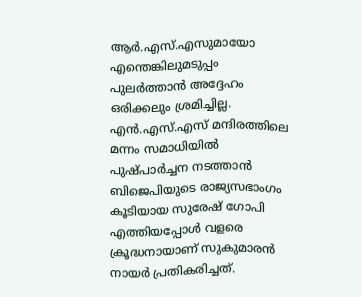ആര്‍.എസ്.എസുമായോ എന്തെങ്കിലുമടുപ്പം പുലര്‍ത്താന്‍ അദ്ദേഹം ഒരിക്കലും ശ്രമിച്ചില്ല. എന്‍.എസ്.എസ് മന്ദിരത്തിലെ മന്നം സമാധിയില്‍ പുഷ്പാര്‍ച്ചന നടത്താന്‍ ബിജെപിയുടെ രാജ്യസഭാംഗം കൂടിയായ സുരേഷ് ഗോപി എത്തിയപ്പോള്‍ വളരെ ക്രൂദ്ധനായാണ് സുകുമാരന്‍ നായര്‍ പ്രതികരിച്ചത്.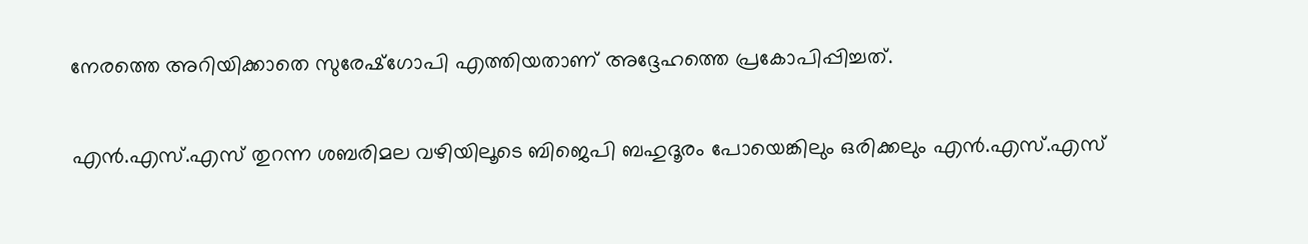നേരത്തെ അറിയിക്കാതെ സുരേഷ്‌ഗോപി എത്തിയതാണ് അദ്ദേഹത്തെ പ്രകോപിപ്പിച്ചത്.

എന്‍.എസ്.എസ് തുറന്ന ശബരിമല വഴിയിലൂടെ ബിജെപി ബഹുദൂരം പോയെങ്കിലും ഒരിക്കലും എന്‍.എസ്.എസ്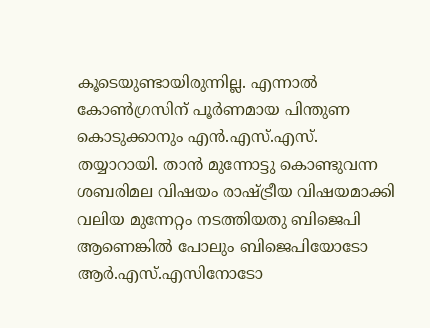കൂടെയുണ്ടായിരുന്നില്ല. എന്നാല്‍ കോണ്‍ഗ്രസിന് പൂര്‍ണമായ പിന്തുണ കൊടുക്കാനും എന്‍.എസ്.എസ്. തയ്യാറായി. താന്‍ മുന്നോട്ടു കൊണ്ടുവന്ന ശബരിമല വിഷയം രാഷ്ട്രീയ വിഷയമാക്കി വലിയ മുന്നേറ്റം നടത്തിയതു ബിജെപി ആണെങ്കില്‍ പോലും ബിജെപിയോടോ ആര്‍.എസ്.എസിനോടോ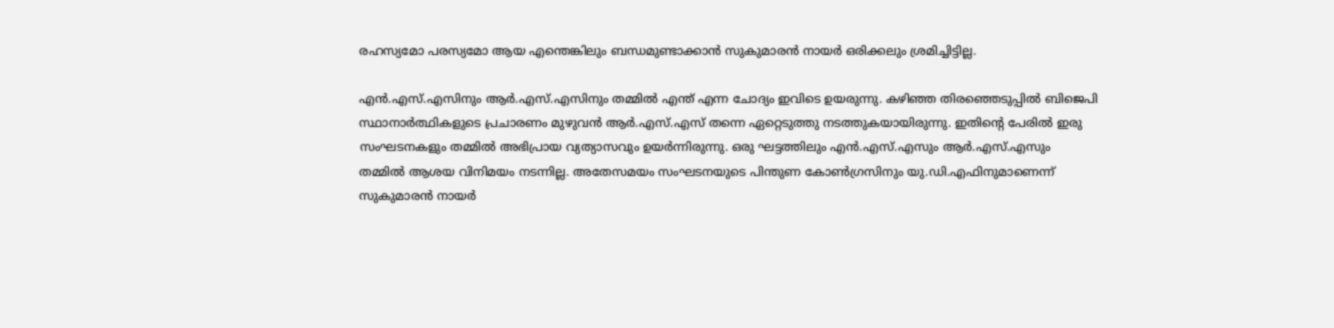രഹസ്യമോ പരസ്യമോ ആയ എന്തെങ്കിലും ബന്ധമുണ്ടാക്കാന്‍ സുകുമാരന്‍ നായര്‍ ഒരിക്കലും ശ്രമിച്ചിട്ടില്ല.

എന്‍.എസ്.എസിനും ആര്‍.എസ്.എസിനും തമ്മില്‍ എന്ത് എന്ന ചോദ്യം ഇവിടെ ഉയരുന്നു. കഴിഞ്ഞ തിരഞ്ഞെടുപ്പില്‍ ബിജെപി സ്ഥാനാര്‍ത്ഥികളുടെ പ്രചാരണം മുഴുവന്‍ ആര്‍.എസ്.എസ് തന്നെ ഏറ്റെടുത്തു നടത്തുകയായിരുന്നു. ഇതിന്റെ പേരില്‍ ഇരു സംഘടനകളും തമ്മില്‍ അഭിപ്രായ വ്യത്യാസവും ഉയര്‍ന്നിരുന്നു. ഒരു ഘട്ടത്തിലും എന്‍.എസ്.എസും ആര്‍.എസ്.എസും തമ്മില്‍ ആശയ വിനിമയം നടന്നില്ല. അതേസമയം സംഘടനയുടെ പിന്തുണ കോണ്‍ഗ്രസിനും യു.ഡി.എഫിനുമാണെന്ന് സുകുമാരന്‍ നായര്‍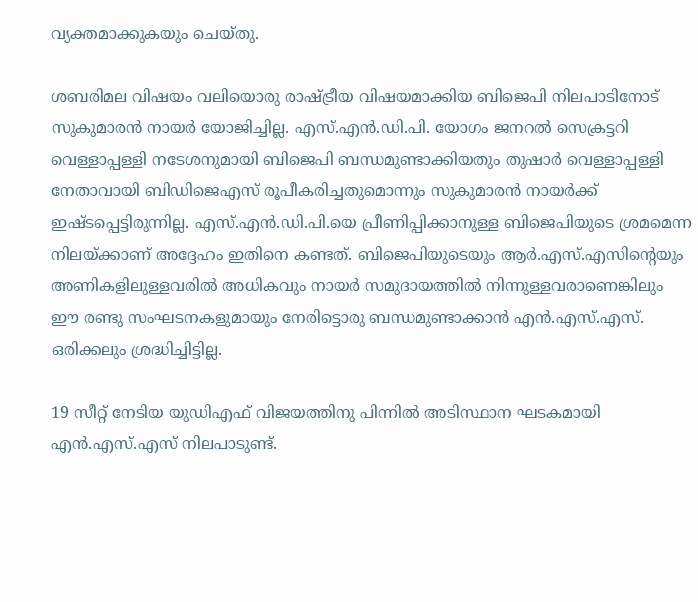വ്യക്തമാക്കുകയും ചെയ്തു.

ശബരിമല വിഷയം വലിയൊരു രാഷ്ട്രീയ വിഷയമാക്കിയ ബിജെപി നിലപാടിനോട് സുകുമാരന്‍ നായര്‍ യോജിച്ചില്ല. എസ്.എന്‍.ഡി.പി. യോഗം ജനറല്‍ സെക്രട്ടറി വെള്ളാപ്പള്ളി നടേശനുമായി ബിജെപി ബന്ധമുണ്ടാക്കിയതും തുഷാര്‍ വെള്ളാപ്പള്ളി നേതാവായി ബിഡിജെഎസ് രൂപീകരിച്ചതുമൊന്നും സുകുമാരന്‍ നായര്‍ക്ക് ഇഷ്ടപ്പെട്ടിരുന്നില്ല. എസ്.എന്‍.ഡി.പി.യെ പ്രീണിപ്പിക്കാനുള്ള ബിജെപിയുടെ ശ്രമമെന്ന നിലയ്ക്കാണ് അദ്ദേഹം ഇതിനെ കണ്ടത്. ബിജെപിയുടെയും ആര്‍.എസ്.എസിന്റെയും അണികളിലുള്ളവരില്‍ അധികവും നായര്‍ സമുദായത്തില്‍ നിന്നുള്ളവരാണെങ്കിലും ഈ രണ്ടു സംഘടനകളുമായും നേരിട്ടൊരു ബന്ധമുണ്ടാക്കാന്‍ എന്‍.എസ്.എസ്. ഒരിക്കലും ശ്രദ്ധിച്ചിട്ടില്ല.

19 സീറ്റ് നേടിയ യുഡിഎഫ് വിജയത്തിനു പിന്നില്‍ അടിസ്ഥാന ഘടകമായി എന്‍.എസ്.എസ് നിലപാടുണ്ട്.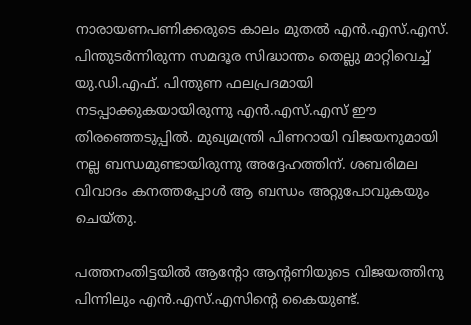നാരായണപണിക്കരുടെ കാലം മുതല്‍ എന്‍.എസ്.എസ്. പിന്തുടര്‍ന്നിരുന്ന സമദൂര സിദ്ധാന്തം തെല്ലു മാറ്റിവെച്ച് യു.ഡി.എഫ്. പിന്തുണ ഫലപ്രദമായി നടപ്പാക്കുകയായിരുന്നു എന്‍.എസ്.എസ് ഈ തിരഞ്ഞെടുപ്പില്‍. മുഖ്യമന്ത്രി പിണറായി വിജയനുമായി നല്ല ബന്ധമുണ്ടായിരുന്നു അദ്ദേഹത്തിന്. ശബരിമല വിവാദം കനത്തപ്പോള്‍ ആ ബന്ധം അറ്റുപോവുകയും ചെയ്തു.

പത്തനംതിട്ടയില്‍ ആന്റോ ആന്റണിയുടെ വിജയത്തിനു പിന്നിലും എന്‍.എസ്.എസിന്റെ കൈയുണ്ട്.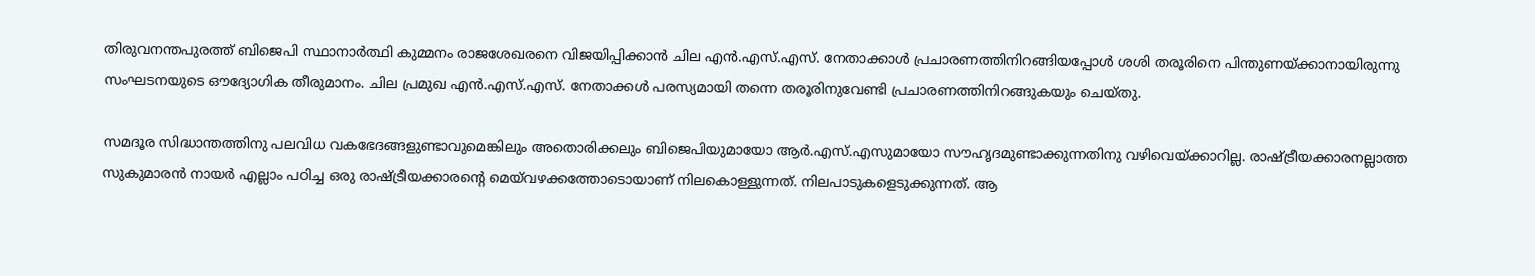തിരുവനന്തപുരത്ത് ബിജെപി സ്ഥാനാര്‍ത്ഥി കുമ്മനം രാജശേഖരനെ വിജയിപ്പിക്കാന്‍ ചില എന്‍.എസ്.എസ്. നേതാക്കാള്‍ പ്രചാരണത്തിനിറങ്ങിയപ്പോള്‍ ശശി തരൂരിനെ പിന്തുണയ്ക്കാനായിരുന്നു സംഘടനയുടെ ഔദ്യോഗിക തീരുമാനം. ചില പ്രമുഖ എന്‍.എസ്.എസ്. നേതാക്കള്‍ പരസ്യമായി തന്നെ തരൂരിനുവേണ്ടി പ്രചാരണത്തിനിറങ്ങുകയും ചെയ്തു.

സമദൂര സിദ്ധാന്തത്തിനു പലവിധ വകഭേദങ്ങളുണ്ടാവുമെങ്കിലും അതൊരിക്കലും ബിജെപിയുമായോ ആര്‍.എസ്.എസുമായോ സൗഹൃദമുണ്ടാക്കുന്നതിനു വഴിവെയ്ക്കാറില്ല. രാഷ്ട്രീയക്കാരനല്ലാത്ത സുകുമാരന്‍ നായര്‍ എല്ലാം പഠിച്ച ഒരു രാഷ്ട്രീയക്കാരന്റെ മെയ്‌വഴക്കത്തോടൊയാണ് നിലകൊള്ളുന്നത്. നിലപാടുകളെടുക്കുന്നത്. ആ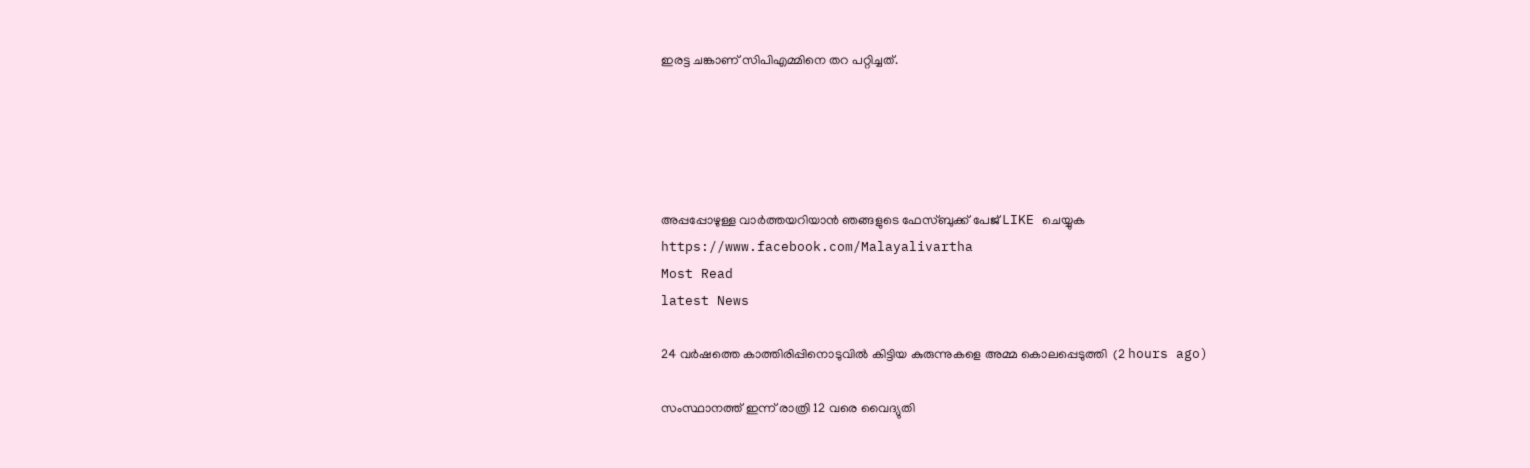ഇരട്ട ചങ്കാണ് സിപിഎമ്മിനെ തറ പറ്റിച്ചത്.





അപ്പപ്പോഴുള്ള വാര്‍ത്തയറിയാന്‍ ഞങ്ങളുടെ ഫേസ്‌ബുക്ക്‌ പേജ് LIKE ചെയ്യുക
https://www.facebook.com/Malayalivartha
Most Read
latest News

24 വര്‍ഷത്തെ കാത്തിരിപ്പിനൊടുവില്‍ കിട്ടിയ കുരുന്നുകളെ അമ്മ കൊലപ്പെടുത്തി  (2 hours ago)

സംസ്ഥാനത്ത് ഇന്ന് രാത്രി 12 വരെ വൈദ്യുതി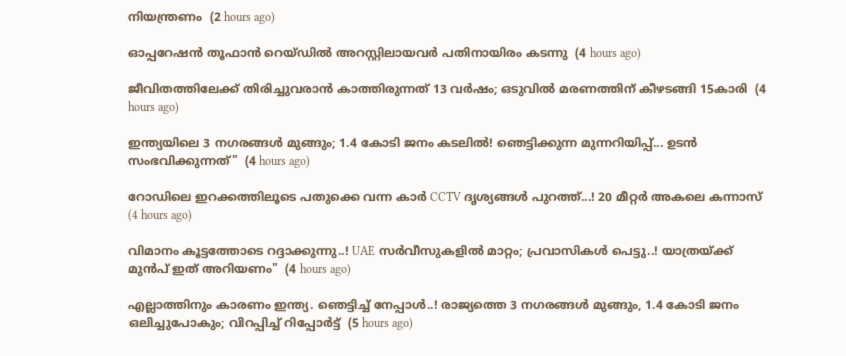നിയന്ത്രണം  (2 hours ago)

ഓപ്പറേഷന്‍ തൂഫാന്‍ റെയ്ഡില്‍ അറസ്റ്റിലായവര്‍ പതിനായിരം കടന്നു  (4 hours ago)

ജീവിതത്തിലേക്ക് തിരിച്ചുവരാന്‍ കാത്തിരുന്നത് 13 വര്‍ഷം; ഒടുവില്‍ മരണത്തിന് കീഴടങ്ങി 15കാരി  (4 hours ago)

ഇന്ത്യയിലെ 3 നഗരങ്ങൾ മുങ്ങും; 1.4 കോടി ജനം കടലിൽ! ഞെട്ടിക്കുന്ന മുന്നറിയിപ്പ്... ഉടൻ സംഭവിക്കുന്നത്"  (4 hours ago)

റോഡിലെ ഇറക്കത്തിലൂടെ പതുക്കെ വന്ന കാർ CCTV ദൃശ്യങ്ങൾ പുറത്ത്...! 20 മീറ്റര്‍ അകലെ കന്നാസ്  (4 hours ago)

വിമാനം കൂട്ടത്തോടെ റദ്ദാക്കുന്നു..! UAE സർവീസുകളിൽ മാറ്റം; പ്രവാസികൾ പെട്ടു..! യാത്രയ്ക്ക് മുൻപ് ഇത് അറിയണം"  (4 hours ago)

എല്ലാത്തിനും കാരണം ഇന്ത്യ. ഞെട്ടിച്ച് നേപ്പാൾ..! രാജ്യത്തെ 3 നഗരങ്ങൾ മുങ്ങും, 1.4 കോടി ജനം ഒലിച്ചുപോകും; വിറപ്പിച്ച് റിപ്പോർട്ട്  (5 hours ago)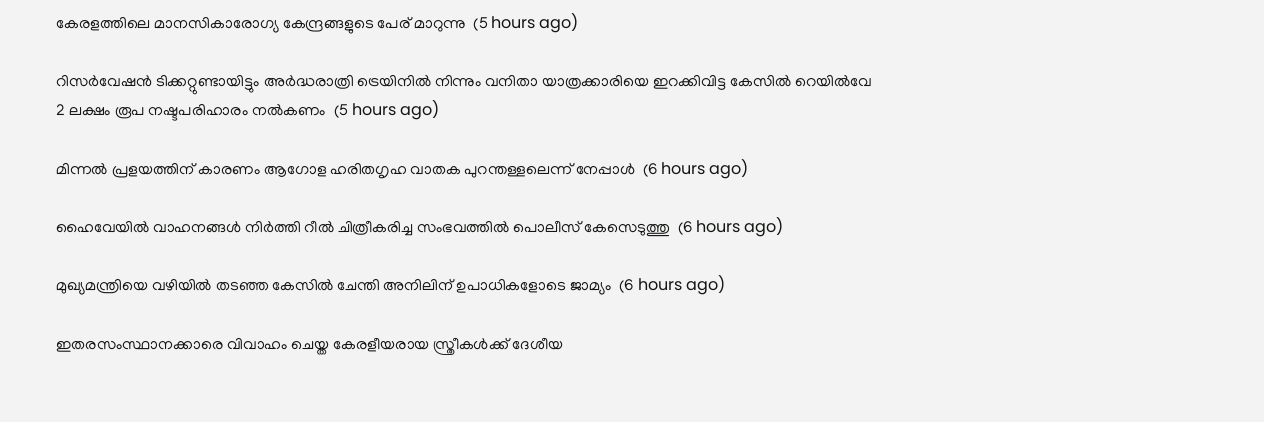കേരളത്തിലെ മാനസികാരോഗ്യ കേന്ദ്രങ്ങളുടെ പേര് മാറുന്നു  (5 hours ago)

റിസര്‍വേഷന്‍ ടിക്കറ്റുണ്ടായിട്ടും അര്‍ദ്ധരാത്രി ട്രെയിനില്‍ നിന്നും വനിതാ യാത്രക്കാരിയെ ഇറക്കിവിട്ട കേസില്‍ റെയില്‍വേ 2 ലക്ഷം രൂപ നഷ്ടപരിഹാരം നല്‍കണം  (5 hours ago)

മിന്നല്‍ പ്രളയത്തിന് കാരണം ആഗോള ഹരിതഗൃഹ വാതക പുറന്തള്ളലെന്ന് നേപ്പാള്‍  (6 hours ago)

ഹൈവേയില്‍ വാഹനങ്ങള്‍ നിര്‍ത്തി റീല്‍ ചിത്രീകരിച്ച സംഭവത്തില്‍ പൊലീസ് കേസെടുത്തു  (6 hours ago)

മുഖ്യമന്ത്രിയെ വഴിയില്‍ തടഞ്ഞ കേസില്‍ ചേന്തി അനിലിന് ഉപാധികളോടെ ജാമ്യം  (6 hours ago)

ഇതരസംസ്ഥാനക്കാരെ വിവാഹം ചെയ്ത കേരളീയരായ സ്ത്രീകള്‍ക്ക് ദേശീയ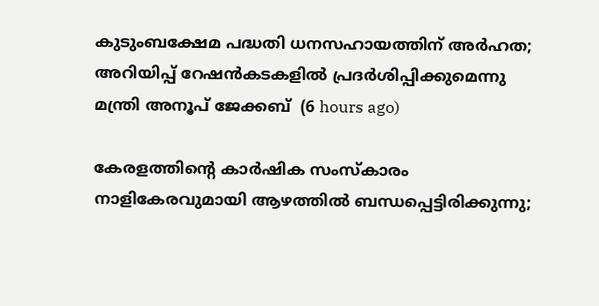കുടുംബക്ഷേമ പദ്ധതി ധനസഹായത്തിന് അര്‍ഹത; അറിയിപ്പ് റേഷന്‍കടകളില്‍ പ്രദര്‍ശിപ്പിക്കുമെന്നു മന്ത്രി അനൂപ് ജേക്കബ്  (6 hours ago)

കേരളത്തിന്റെ കാർഷിക സംസ്കാരം നാളികേരവുമായി ആഴത്തിൽ ബന്ധപ്പെട്ടിരിക്കുന്നു;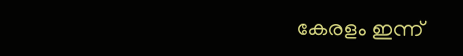കേരളം ഇന്ന്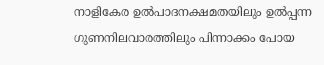നാളികേര ഉൽപാദനക്ഷമതയിലും ഉൽപ്പന്ന ഗുണനിലവാരത്തിലും പിന്നാക്കം പോയ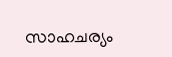സാഹചര്യം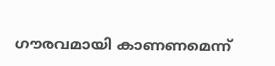ഗൗരവമായി കാണണമെന്ന്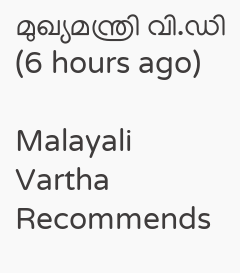മുഖ്യമന്ത്രി വി.ഡി  (6 hours ago)

Malayali Vartha Recommends